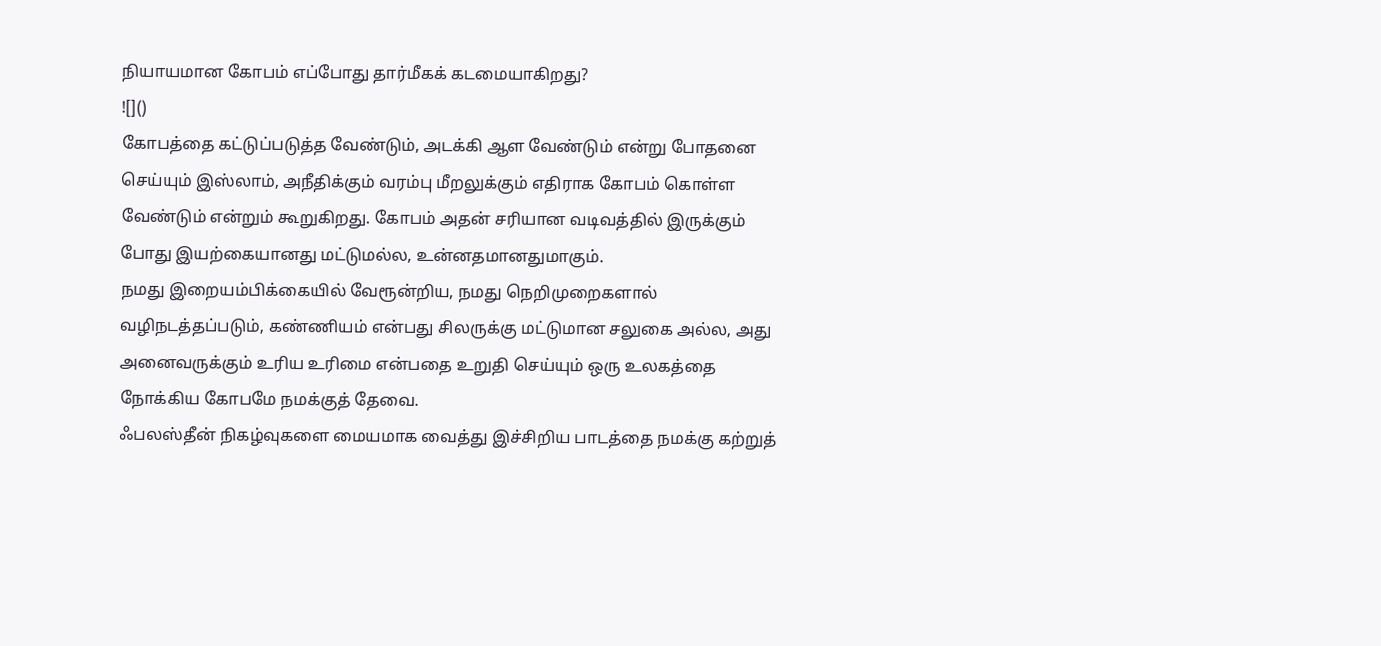நியாயமான கோபம் எப்போது தார்மீகக் கடமையாகிறது?
![]()
கோபத்தை கட்டுப்படுத்த வேண்டும், அடக்கி ஆள வேண்டும் என்று போதனை செய்யும் இஸ்லாம், அநீதிக்கும் வரம்பு மீறலுக்கும் எதிராக கோபம் கொள்ள வேண்டும் என்றும் கூறுகிறது. கோபம் அதன் சரியான வடிவத்தில் இருக்கும் போது இயற்கையானது மட்டுமல்ல, உன்னதமானதுமாகும்.
நமது இறையம்பிக்கையில் வேரூன்றிய, நமது நெறிமுறைகளால் வழிநடத்தப்படும், கண்ணியம் என்பது சிலருக்கு மட்டுமான சலுகை அல்ல, அது அனைவருக்கும் உரிய உரிமை என்பதை உறுதி செய்யும் ஒரு உலகத்தை நோக்கிய கோபமே நமக்குத் தேவை.
ஃபலஸ்தீன் நிகழ்வுகளை மையமாக வைத்து இச்சிறிய பாடத்தை நமக்கு கற்றுத்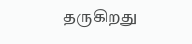தருகிறது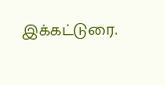இக்கட்டுரை.